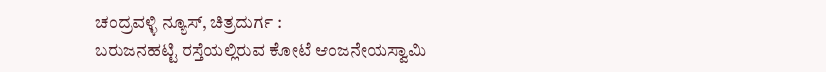ಚಂದ್ರವಳ್ಳಿ ನ್ಯೂಸ್, ಚಿತ್ರದುರ್ಗ :
ಬರುಜನಹಟ್ಟಿ ರಸ್ತೆಯಲ್ಲಿರುವ ಕೋಟೆ ಆಂಜನೇಯಸ್ವಾಮಿ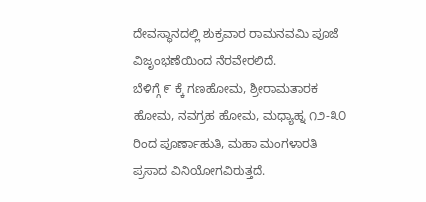ದೇವಸ್ಥಾನದಲ್ಲಿ ಶುಕ್ರವಾರ ರಾಮನವಮಿ ಪೂಜೆ ವಿಜೃಂಭಣೆಯಿಂದ ನೆರವೇರಲಿದೆ.
ಬೆಳಿಗ್ಗೆ ೯ ಕ್ಕೆ ಗಣಹೋಮ, ಶ್ರೀರಾಮತಾರಕ ಹೋಮ, ನವಗ್ರಹ ಹೋಮ, ಮಧ್ಯಾಹ್ನ ೧೨-೩೦ ರಿಂದ ಪೂರ್ಣಾಹುತಿ, ಮಹಾ ಮಂಗಳಾರತಿ ಪ್ರಸಾದ ವಿನಿಯೋಗವಿರುತ್ತದೆ.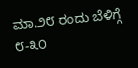ಮಾ.೨೮ ರಂದು ಬೆಳಿಗ್ಗೆ ೮-೩೦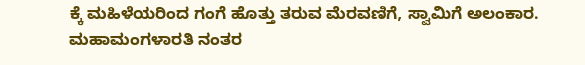ಕ್ಕೆ ಮಹಿಳೆಯರಿಂದ ಗಂಗೆ ಹೊತ್ತು ತರುವ ಮೆರವಣಿಗೆ, ಸ್ವಾಮಿಗೆ ಅಲಂಕಾರ. ಮಹಾಮಂಗಳಾರತಿ ನಂತರ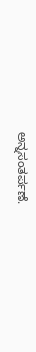ಅನ್ನಸಂತರ್ಪಣೆ.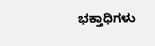ಭಕ್ತಾಧಿಗಳು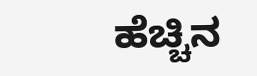ಹೆಚ್ಚಿನ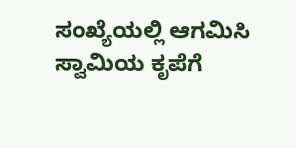ಸಂಖ್ಯೆಯಲ್ಲಿ ಆಗಮಿಸಿ ಸ್ವಾಮಿಯ ಕೃಪೆಗೆ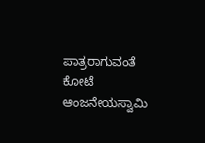ಪಾತ್ರರಾಗುವಂತೆ ಕೋಟೆ ಆಂಜನೇಯಸ್ವಾಮಿ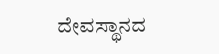ದೇವಸ್ಥಾನದ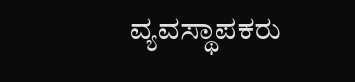ವ್ಯವಸ್ಥಾಪಕರು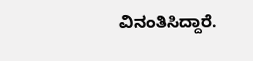ವಿನಂತಿಸಿದ್ದಾರೆ.